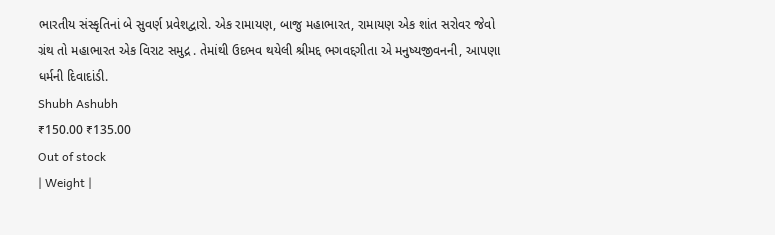ભારતીય સંસ્કૃતિનાં બે સુવર્ણ પ્રવેશદ્વારો. એક રામાયણ, બાજુ મહાભારત, રામાયણ એક શાંત સરોવર જેવો
ગ્રંથ તો મહાભારત એક વિરાટ સમુદ્ર . તેમાંથી ઉદભવ થયેલી શ્રીમદ્દ ભગવદ્દગીતા એ મનુષ્યજીવનની, આપણા
ધર્મની દિવાદાંડી.
Shubh Ashubh
₹150.00 ₹135.00
Out of stock
| Weight |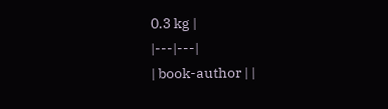0.3 kg |
|---|---|
| book-author | |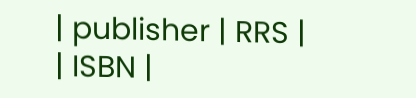| publisher | RRS |
| ISBN |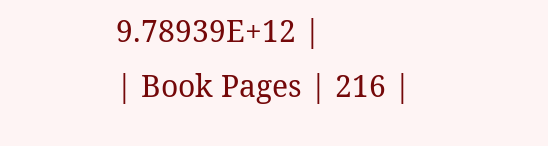9.78939E+12 |
| Book Pages | 216 |